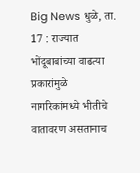Big News धुळे, ता. 17 : राज्यात भोंदूबाबांच्या वाढत्या प्रकारांमुळे नागरिकांमध्ये भीतीचे वातावरण असतानाच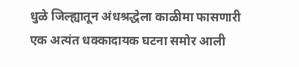धुळे जिल्ह्यातून अंधश्रद्धेला काळीमा फासणारी एक अत्यंत धक्कादायक घटना समोर आली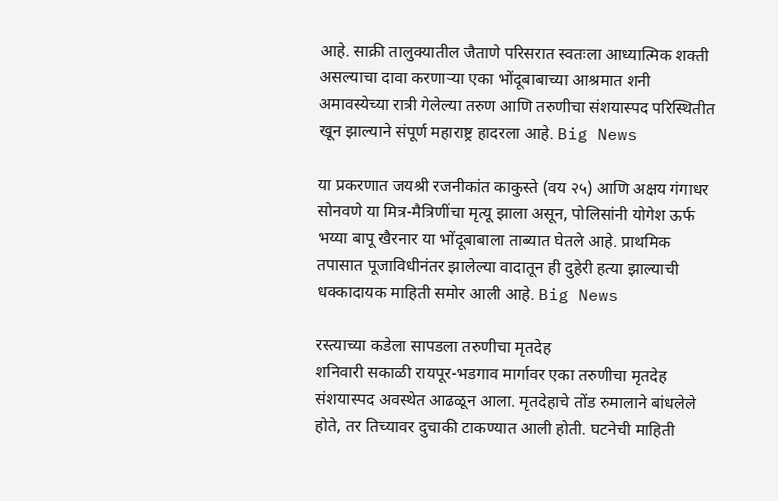आहे. साक्री तालुक्यातील जैताणे परिसरात स्वतःला आध्यात्मिक शक्ती असल्याचा दावा करणाऱ्या एका भोंदूबाबाच्या आश्रमात शनी अमावस्येच्या रात्री गेलेल्या तरुण आणि तरुणीचा संशयास्पद परिस्थितीत खून झाल्याने संपूर्ण महाराष्ट्र हादरला आहे. Big News

या प्रकरणात जयश्री रजनीकांत काकुस्ते (वय २५) आणि अक्षय गंगाधर सोनवणे या मित्र-मैत्रिणींचा मृत्यू झाला असून, पोलिसांनी योगेश ऊर्फ भय्या बापू खैरनार या भोंदूबाबाला ताब्यात घेतले आहे. प्राथमिक तपासात पूजाविधीनंतर झालेल्या वादातून ही दुहेरी हत्या झाल्याची धक्कादायक माहिती समोर आली आहे. Big News

रस्त्याच्या कडेला सापडला तरुणीचा मृतदेह
शनिवारी सकाळी रायपूर-भडगाव मार्गावर एका तरुणीचा मृतदेह संशयास्पद अवस्थेत आढळून आला. मृतदेहाचे तोंड रुमालाने बांधलेले होते, तर तिच्यावर दुचाकी टाकण्यात आली होती. घटनेची माहिती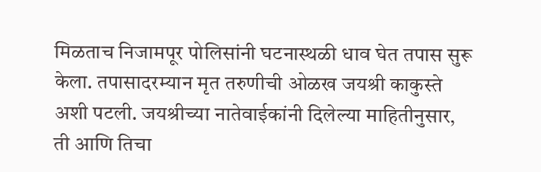मिळताच निजामपूर पोलिसांनी घटनास्थळी धाव घेत तपास सुरू केला. तपासादरम्यान मृत तरुणीची ओळख जयश्री काकुस्ते अशी पटली. जयश्रीच्या नातेवाईकांनी दिलेल्या माहितीनुसार, ती आणि तिचा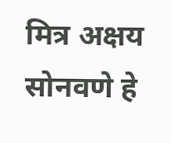मित्र अक्षय सोनवणे हे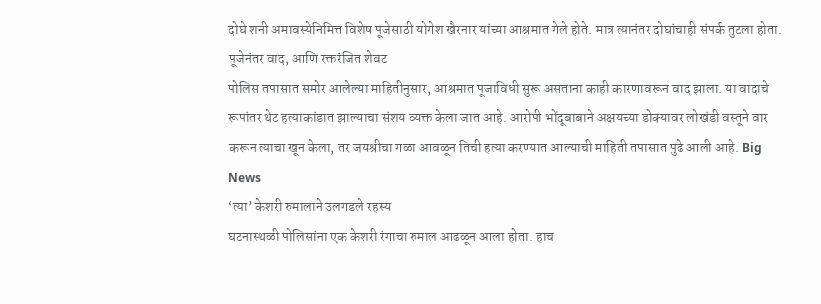दोघे शनी अमावस्येनिमित्त विशेष पूजेसाठी योगेश खैरनार यांच्या आश्रमात गेले होते. मात्र त्यानंतर दोघांचाही संपर्क तुटला होता.
पूजेनंतर वाद, आणि रक्तरंजित शेवट
पोलिस तपासात समोर आलेल्या माहितीनुसार, आश्रमात पूजाविधी सुरू असताना काही कारणावरून वाद झाला. या वादाचे रूपांतर थेट हत्याकांडात झाल्याचा संशय व्यक्त केला जात आहे. आरोपी भोंदूबाबाने अक्षयच्या डोक्यावर लोखंडी वस्तूने वार करून त्याचा खून केला, तर जयश्रीचा गळा आवळून तिची हत्या करण्यात आल्याची माहिती तपासात पुढे आली आहे. Big News
‘त्या’ केशरी रुमालाने उलगडले रहस्य
घटनास्थळी पोलिसांना एक केशरी रंगाचा रुमाल आढळून आला होता. हाच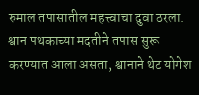रुमाल तपासातील महत्त्वाचा दुवा ठरला. श्वान पथकाच्या मदतीने तपास सुरू करण्यात आला असता, श्वानाने थेट योगेश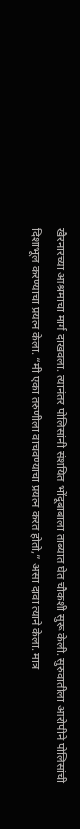खैरनारच्या आश्रमाचा मार्ग दाखवला. त्यानंतर पोलिसांनी संशयित भोंदूबाबाला ताब्यात घेत चौकशी सुरू केली. सुरुवातीला आरोपीने पोलिसांची दिशाभूल करण्याचा प्रयत्न केला. “मी एका तरुणीला वाचवण्याचा प्रयत्न करत होतो,” असा दावा त्याने केला. मात्र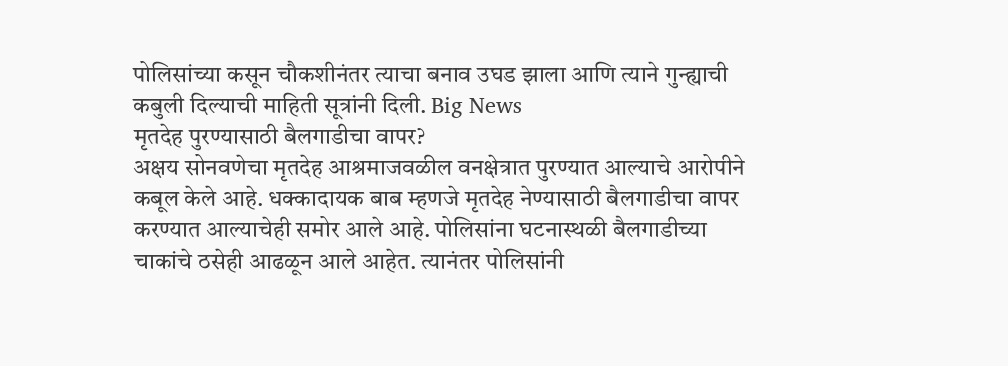पोलिसांच्या कसून चौकशीनंतर त्याचा बनाव उघड झाला आणि त्याने गुन्ह्याची कबुली दिल्याची माहिती सूत्रांनी दिली. Big News
मृतदेह पुरण्यासाठी बैलगाडीचा वापर?
अक्षय सोनवणेचा मृतदेह आश्रमाजवळील वनक्षेत्रात पुरण्यात आल्याचे आरोपीने कबूल केले आहे. धक्कादायक बाब म्हणजे मृतदेह नेण्यासाठी बैलगाडीचा वापर करण्यात आल्याचेही समोर आले आहे. पोलिसांना घटनास्थळी बैलगाडीच्या चाकांचे ठसेही आढळून आले आहेत. त्यानंतर पोलिसांनी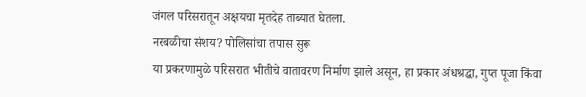जंगल परिसरातून अक्षयचा मृतदेह ताब्यात घेतला.
नरबळीचा संशय? पोलिसांचा तपास सुरू
या प्रकरणामुळे परिसरात भीतीचे वातावरण निर्माण झाले असून, हा प्रकार अंधश्रद्धा, गुप्त पूजा किंवा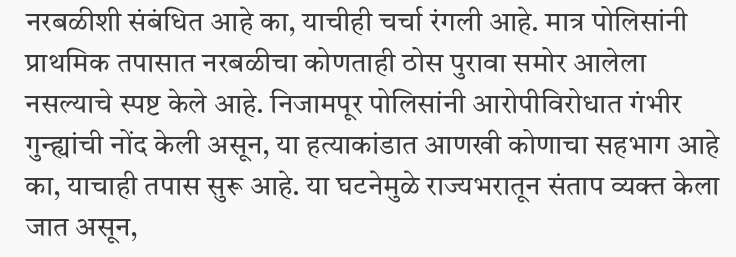नरबळीशी संबंधित आहे का, याचीही चर्चा रंगली आहे. मात्र पोलिसांनी प्राथमिक तपासात नरबळीचा कोणताही ठोस पुरावा समोर आलेला नसल्याचे स्पष्ट केले आहे. निजामपूर पोलिसांनी आरोपीविरोधात गंभीर गुन्ह्यांची नोंद केली असून, या हत्याकांडात आणखी कोणाचा सहभाग आहे का, याचाही तपास सुरू आहे. या घटनेमुळे राज्यभरातून संताप व्यक्त केला जात असून,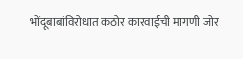भोंदूबाबांविरोधात कठोर कारवाईची मागणी जोर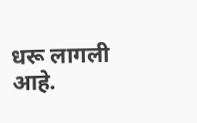धरू लागली आहे.